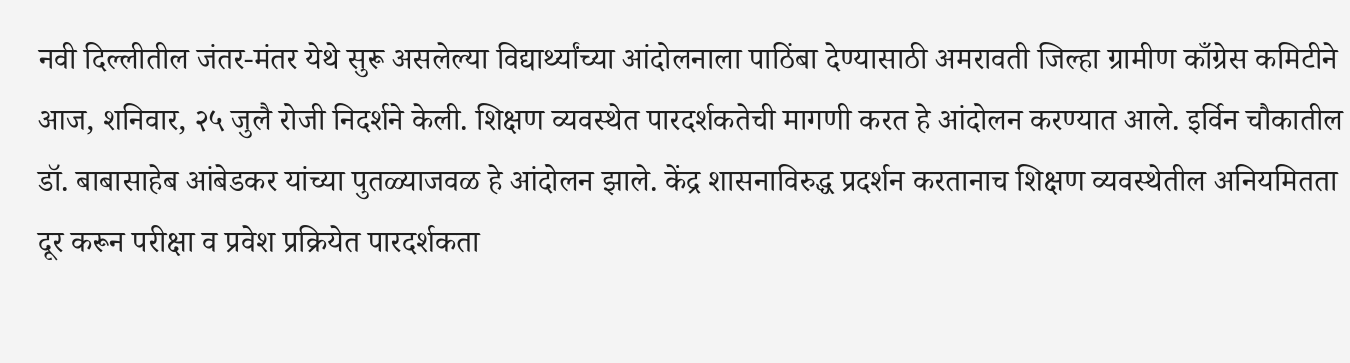नवी दिल्लीतील जंतर-मंतर येथे सुरू असलेल्या विद्यार्थ्यांच्या आंदोलनाला पाठिंबा देण्यासाठी अमरावती जिल्हा ग्रामीण काँग्रेस कमिटीने आज, शनिवार, २५ जुलै रोजी निदर्शने केली. शिक्षण व्यवस्थेत पारदर्शकतेची मागणी करत हे आंदोलन करण्यात आले. इर्विन चौकातील डॉ. बाबासाहेब आंबेडकर यांच्या पुतळ्याजवळ हे आंदोलन झाले. केंद्र शासनाविरुद्ध प्रदर्शन करतानाच शिक्षण व्यवस्थेतील अनियमितता दूर करून परीक्षा व प्रवेश प्रक्रियेत पारदर्शकता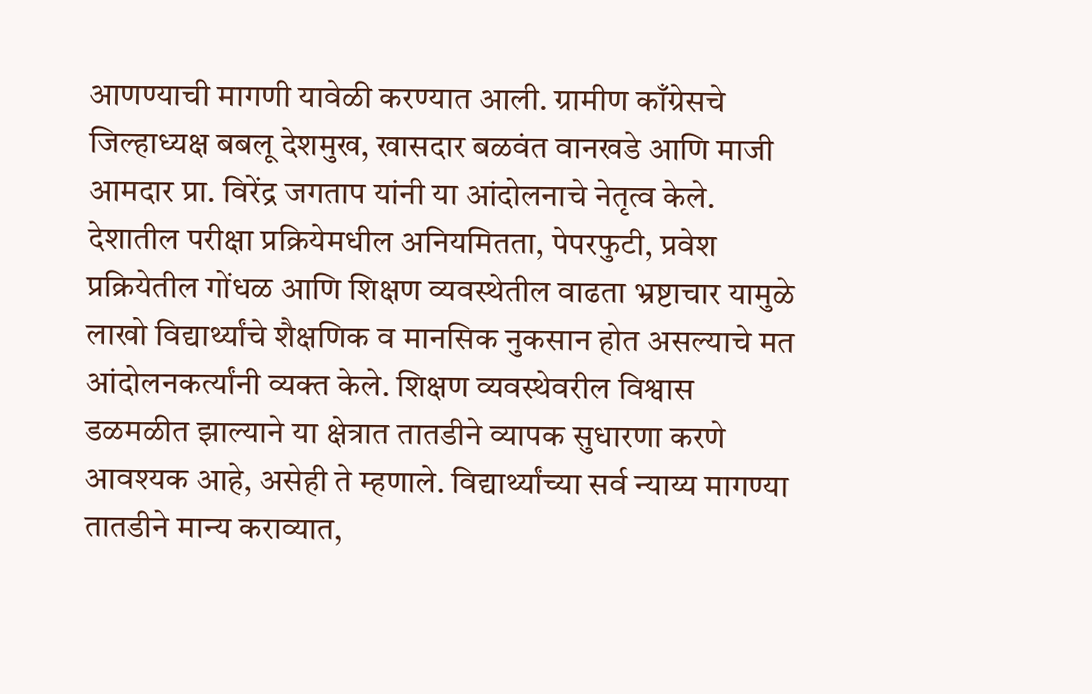आणण्याची मागणी यावेळी करण्यात आली. ग्रामीण काँग्रेसचे जिल्हाध्यक्ष बबलू देशमुख, खासदार बळवंत वानखडे आणि माजी आमदार प्रा. विरेंद्र जगताप यांनी या आंदोलनाचे नेतृत्व केले. देशातील परीक्षा प्रक्रियेमधील अनियमितता, पेपरफुटी, प्रवेश प्रक्रियेतील गोंधळ आणि शिक्षण व्यवस्थेतील वाढता भ्रष्टाचार यामुळे लाखो विद्यार्थ्यांचे शैक्षणिक व मानसिक नुकसान होत असल्याचे मत आंदोलनकर्त्यांनी व्यक्त केले. शिक्षण व्यवस्थेवरील विश्वास डळमळीत झाल्याने या क्षेत्रात तातडीने व्यापक सुधारणा करणे आवश्यक आहे, असेही ते म्हणाले. विद्यार्थ्यांच्या सर्व न्याय्य मागण्या तातडीने मान्य कराव्यात,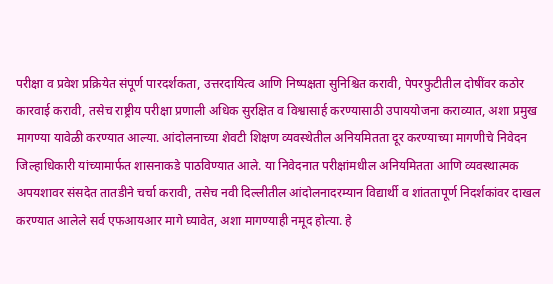परीक्षा व प्रवेश प्रक्रियेत संपूर्ण पारदर्शकता, उत्तरदायित्व आणि निष्पक्षता सुनिश्चित करावी, पेपरफुटीतील दोषींवर कठोर कारवाई करावी, तसेच राष्ट्रीय परीक्षा प्रणाली अधिक सुरक्षित व विश्वासार्ह करण्यासाठी उपाययोजना कराव्यात, अशा प्रमुख मागण्या यावेळी करण्यात आल्या. आंदोलनाच्या शेवटी शिक्षण व्यवस्थेतील अनियमितता दूर करण्याच्या मागणीचे निवेदन जिल्हाधिकारी यांच्यामार्फत शासनाकडे पाठविण्यात आले. या निवेदनात परीक्षांमधील अनियमितता आणि व्यवस्थात्मक अपयशावर संसदेत तातडीने चर्चा करावी, तसेच नवी दिल्लीतील आंदोलनादरम्यान विद्यार्थी व शांततापूर्ण निदर्शकांवर दाखल करण्यात आलेले सर्व एफआयआर मागे घ्यावेत, अशा मागण्याही नमूद होत्या. हे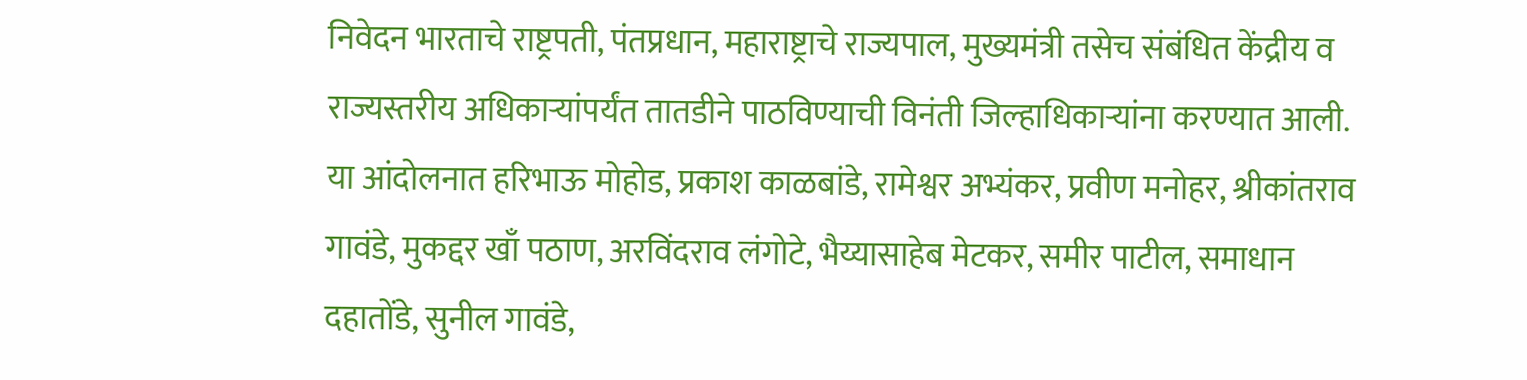निवेदन भारताचे राष्ट्रपती, पंतप्रधान, महाराष्ट्राचे राज्यपाल, मुख्यमंत्री तसेच संबंधित केंद्रीय व राज्यस्तरीय अधिकाऱ्यांपर्यंत तातडीने पाठविण्याची विनंती जिल्हाधिकाऱ्यांना करण्यात आली. या आंदोलनात हरिभाऊ मोहोड, प्रकाश काळबांडे, रामेश्वर अभ्यंकर, प्रवीण मनोहर, श्रीकांतराव गावंडे, मुकद्दर खाँ पठाण, अरविंदराव लंगोटे, भैय्यासाहेब मेटकर, समीर पाटील, समाधान दहातोंडे, सुनील गावंडे,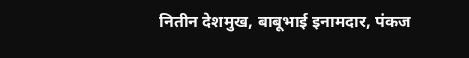नितीन देशमुख, बाबूभाई इनामदार, पंकज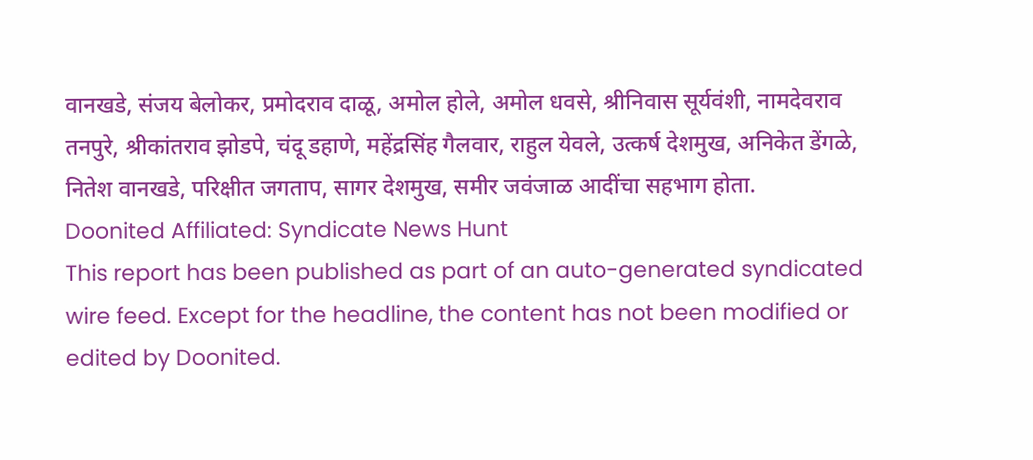वानखडे, संजय बेलोकर, प्रमोदराव दाळू, अमोल होले, अमोल धवसे, श्रीनिवास सूर्यवंशी, नामदेवराव तनपुरे, श्रीकांतराव झोडपे, चंदू डहाणे, महेंद्रसिंह गैलवार, राहुल येवले, उत्कर्ष देशमुख, अनिकेत डेंगळे, नितेश वानखडे, परिक्षीत जगताप, सागर देशमुख, समीर जवंजाळ आदींचा सहभाग होता.
Doonited Affiliated: Syndicate News Hunt
This report has been published as part of an auto-generated syndicated wire feed. Except for the headline, the content has not been modified or edited by Doonited.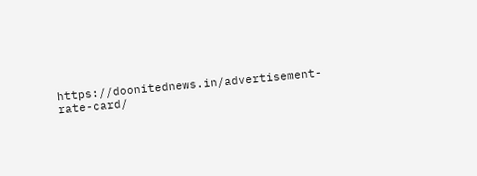https://doonitednews.in/advertisement-rate-card/